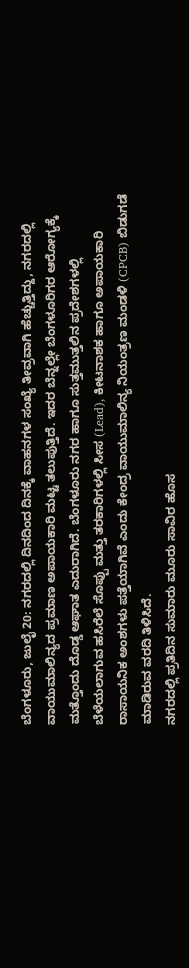ಬೆಂಗಳೂರು, ಜುಲೈ 20: ನಗರದಲ್ಲಿ ದಿನದಿಂದ ದಿನಕ್ಕೆ ವಾಹನಗಳ ಸಂಖ್ಯೆ ತೀವ್ರವಾಗಿ ಹೆಚ್ಚುತ್ತಿದ್ದು, ನಗರದಲ್ಲಿ ವಾಯುಮಾಲಿನ್ಯದ ಪ್ರಮಾಣ ಅಪಾಯಕಾರಿ ಮಟ್ಟ ತಲುಪುತ್ತಿದೆ. ಇದರ ಬೆನ್ನಲ್ಲೇ ಬೆಂಗಳೂರಿಗರ ಆರೋಗ್ಯಕ್ಕೆ ಮತ್ತೊಂದು ದೊಡ್ಡ ಆಘಾತ ಎದುರಾಗಿದೆ. ಬೆಂಗಳೂರು ನಗರ ಹಾಗೂ ಸುತ್ತಮುತ್ತಲಿನ ಪ್ರದೇಶಗಳಲ್ಲಿ ಬೆಳೆಯಲಾಗುವ ಹಸಿರೆಲೆ ಸೊಪ್ಪು ಮತ್ತು ತರಕಾರಿಗಳಲ್ಲಿ ಸೀಸ (Lead), ಕೀಟನಾಶಕ ಹಾಗೂ ಅಪಾಯಕಾರಿ ರಾಸಾಯನಿಕ ಅಂಶಗಳು ಪತ್ತೆಯಾಗಿವೆ ಎಂದು ಕೇಂದ್ರ ವಾಯುಮಾಲಿನ್ಯ ನಿಯಂತ್ರಣ ಮಂಡಳಿ (CPCB) ಬಿಡುಗಡೆ ಮಾಡಿರುವ ವರದಿ ತಿಳಿಸಿದೆ.
ನಗರದಲ್ಲಿ ಪ್ರತಿದಿನ ಸುಮಾರು ಮೂರು ಸಾವಿರ ಹೊಸ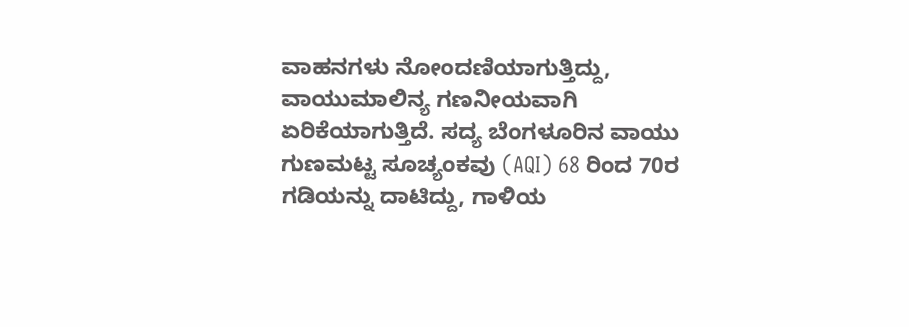ವಾಹನಗಳು ನೋಂದಣಿಯಾಗುತ್ತಿದ್ದು, ವಾಯುಮಾಲಿನ್ಯ ಗಣನೀಯವಾಗಿ ಏರಿಕೆಯಾಗುತ್ತಿದೆ. ಸದ್ಯ ಬೆಂಗಳೂರಿನ ವಾಯು ಗುಣಮಟ್ಟ ಸೂಚ್ಯಂಕವು (AQI) 68 ರಿಂದ 70ರ ಗಡಿಯನ್ನು ದಾಟಿದ್ದು, ಗಾಳಿಯ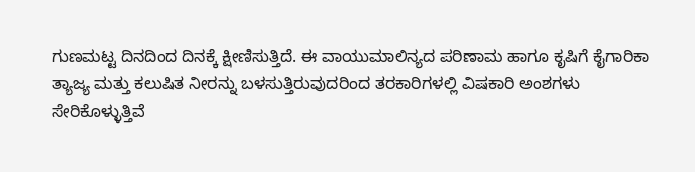ಗುಣಮಟ್ಟ ದಿನದಿಂದ ದಿನಕ್ಕೆ ಕ್ಷೀಣಿಸುತ್ತಿದೆ. ಈ ವಾಯುಮಾಲಿನ್ಯದ ಪರಿಣಾಮ ಹಾಗೂ ಕೃಷಿಗೆ ಕೈಗಾರಿಕಾ ತ್ಯಾಜ್ಯ ಮತ್ತು ಕಲುಷಿತ ನೀರನ್ನು ಬಳಸುತ್ತಿರುವುದರಿಂದ ತರಕಾರಿಗಳಲ್ಲಿ ವಿಷಕಾರಿ ಅಂಶಗಳು ಸೇರಿಕೊಳ್ಳುತ್ತಿವೆ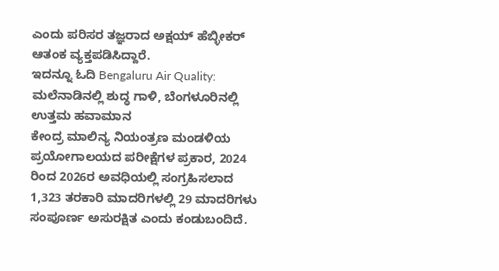ಎಂದು ಪರಿಸರ ತಜ್ಞರಾದ ಅಕ್ಷಯ್ ಹೆಬ್ಳೀಕರ್ ಆತಂಕ ವ್ಯಕ್ತಪಡಿಸಿದ್ದಾರೆ.
ಇದನ್ನೂ ಓದಿ Bengaluru Air Quality: ಮಲೆನಾಡಿನಲ್ಲಿ ಶುದ್ಧ ಗಾಳಿ, ಬೆಂಗಳೂರಿನಲ್ಲಿ ಉತ್ತಮ ಹವಾಮಾನ
ಕೇಂದ್ರ ಮಾಲಿನ್ಯ ನಿಯಂತ್ರಣ ಮಂಡಳಿಯ ಪ್ರಯೋಗಾಲಯದ ಪರೀಕ್ಷೆಗಳ ಪ್ರಕಾರ, 2024 ರಿಂದ 2026ರ ಅವಧಿಯಲ್ಲಿ ಸಂಗ್ರಹಿಸಲಾದ 1,323 ತರಕಾರಿ ಮಾದರಿಗಳಲ್ಲಿ 29 ಮಾದರಿಗಳು ಸಂಪೂರ್ಣ ಅಸುರಕ್ಷಿತ ಎಂದು ಕಂಡುಬಂದಿದೆ.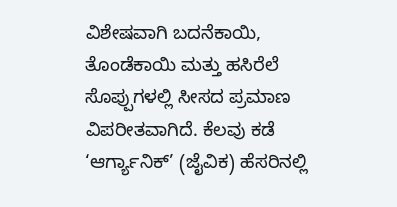ವಿಶೇಷವಾಗಿ ಬದನೆಕಾಯಿ, ತೊಂಡೆಕಾಯಿ ಮತ್ತು ಹಸಿರೆಲೆ ಸೊಪ್ಪುಗಳಲ್ಲಿ ಸೀಸದ ಪ್ರಮಾಣ ವಿಪರೀತವಾಗಿದೆ. ಕೆಲವು ಕಡೆ ‘ಆರ್ಗ್ಯಾನಿಕ್’ (ಜೈವಿಕ) ಹೆಸರಿನಲ್ಲಿ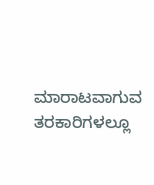ಮಾರಾಟವಾಗುವ ತರಕಾರಿಗಳಲ್ಲೂ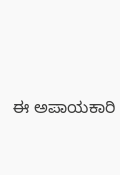ಈ ಅಪಾಯಕಾರಿ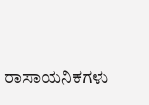ರಾಸಾಯನಿಕಗಳು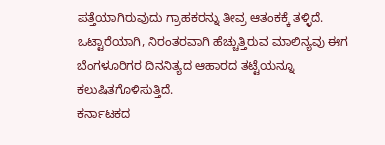ಪತ್ತೆಯಾಗಿರುವುದು ಗ್ರಾಹಕರನ್ನು ತೀವ್ರ ಆತಂಕಕ್ಕೆ ತಳ್ಳಿದೆ. ಒಟ್ಟಾರೆಯಾಗಿ, ನಿರಂತರವಾಗಿ ಹೆಚ್ಚುತ್ತಿರುವ ಮಾಲಿನ್ಯವು ಈಗ ಬೆಂಗಳೂರಿಗರ ದಿನನಿತ್ಯದ ಆಹಾರದ ತಟ್ಟೆಯನ್ನೂ ಕಲುಷಿತಗೊಳಿಸುತ್ತಿದೆ.
ಕರ್ನಾಟಕದ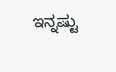ಇನ್ನಷ್ಟು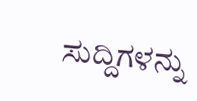ಸುದ್ದಿಗಳನ್ನು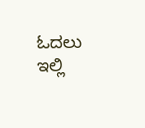ಓದಲು ಇಲ್ಲಿ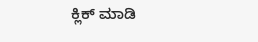ಕ್ಲಿಕ್ ಮಾಡಿ